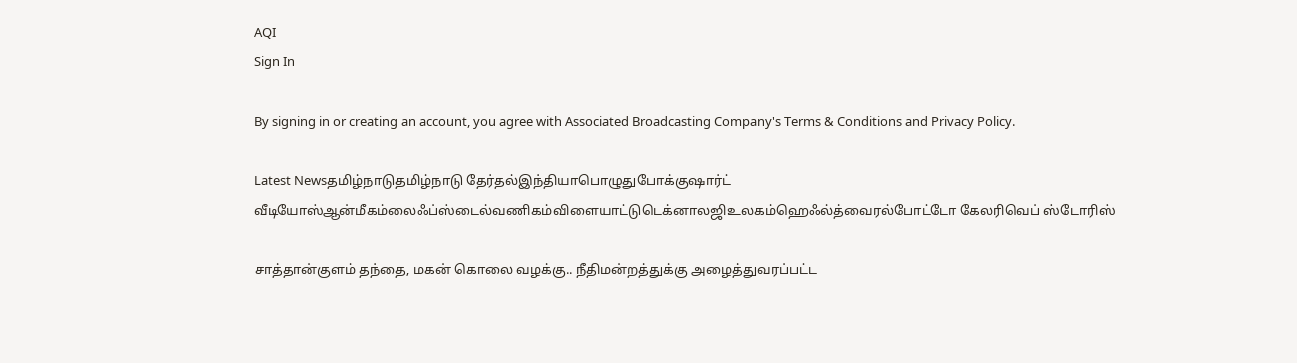AQI
Sign In

By signing in or creating an account, you agree with Associated Broadcasting Company's Terms & Conditions and Privacy Policy.

Latest Newsதமிழ்நாடுதமிழ்நாடு தேர்தல்இந்தியாபொழுதுபோக்குஷார்ட் வீடியோஸ்ஆன்மீகம்லைஃப்ஸ்டைல்வணிகம்விளையாட்டுடெக்னாலஜிஉலகம்ஹெஃல்த்வைரல்போட்டோ கேலரிவெப் ஸ்டோரிஸ்

சாத்தான்குளம் தந்தை, மகன் கொலை வழக்கு.. நீதிமன்றத்துக்கு அழைத்துவரப்பட்ட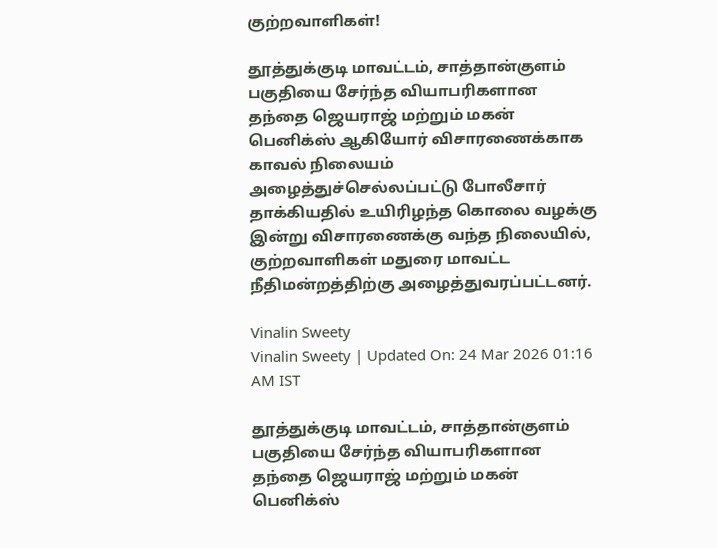குற்றவாளிகள்!

தூத்துக்குடி மாவட்டம், சாத்தான்குளம் பகுதியை சேர்ந்த வியாபரிகளான தந்தை ஜெயராஜ் மற்றும் மகன் பெனிக்ஸ் ஆகியோர் விசாரணைக்காக காவல் நிலையம் அழைத்துச்செல்லப்பட்டு போலீசார் தாக்கியதில் உயிரிழந்த கொலை வழக்கு இன்று விசாரணைக்கு வந்த நிலையில், குற்றவாளிகள் மதுரை மாவட்ட நீதிமன்றத்திற்கு அழைத்துவரப்பட்டனர்.

Vinalin Sweety
Vinalin Sweety | Updated On: 24 Mar 2026 01:16 AM IST

தூத்துக்குடி மாவட்டம், சாத்தான்குளம் பகுதியை சேர்ந்த வியாபரிகளான தந்தை ஜெயராஜ் மற்றும் மகன் பெனிக்ஸ்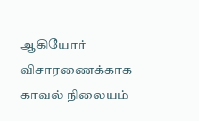ஆகியோர் விசாரணைக்காக காவல் நிலையம்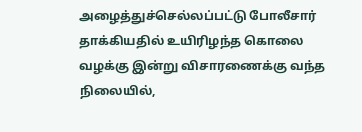அழைத்துச்செல்லப்பட்டு போலீசார் தாக்கியதில் உயிரிழந்த கொலை வழக்கு இன்று விசாரணைக்கு வந்த நிலையில்,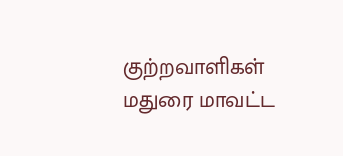குற்றவாளிகள் மதுரை மாவட்ட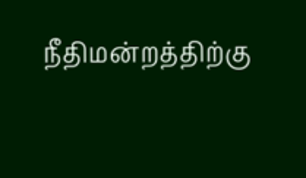நீதிமன்றத்திற்கு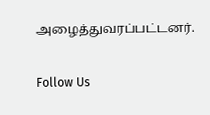அழைத்துவரப்பட்டனர்.

Follow Us